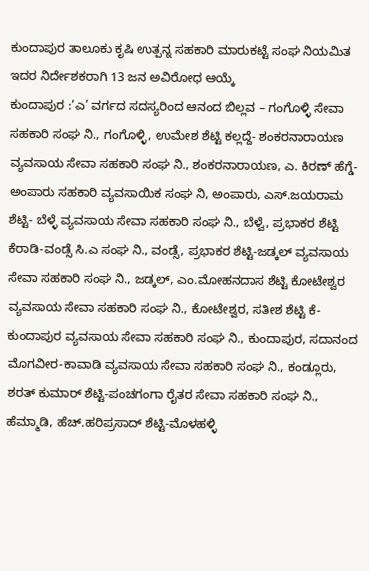ಕುಂದಾಪುರ ತಾಲೂಕು ಕೃಷಿ ಉತ್ಪನ್ನ ಸಹಕಾರಿ ಮಾರುಕಟ್ಟೆ ಸಂಘ ನಿಯಮಿತ ಇದರ ನಿರ್ದೇಶಕರಾಗಿ 13 ಜನ ಅವಿರೋಧ ಆಯ್ಕೆ
ಕುಂದಾಪುರ :‘ಎ’ ವರ್ಗದ ಸದಸ್ಯರಿಂದ ಆನಂದ ಬಿಲ್ಲವ – ಗಂಗೊಳ್ಳಿ ಸೇವಾ ಸಹಕಾರಿ ಸಂಘ ನಿ., ಗಂಗೊಳ್ಳಿ, ಉಮೇಶ ಶೆಟ್ಟಿ ಕಲ್ಲದ್ದೆ- ಶಂಕರನಾರಾಯಣ ವ್ಯವಸಾಯ ಸೇವಾ ಸಹಕಾರಿ ಸಂಘ ನಿ., ಶಂಕರನಾರಾಯಣ, ಎ. ಕಿರಣ್ ಹೆಗ್ಡೆ-ಅಂಪಾರು ಸಹಕಾರಿ ವ್ಯವಸಾಯಿಕ ಸಂಘ ನಿ, ಅಂಪಾರು, ಎಸ್‌.ಜಯರಾಮ ಶೆಟ್ಟಿ- ಬೆಳ್ಳೆ ವ್ಯವಸಾಯ ಸೇವಾ ಸಹಕಾರಿ ಸಂಘ ನಿ., ಬೆಳ್ವೆ, ಪ್ರಭಾಕರ ಶೆಟ್ಟಿ ಕೆರಾಡಿ-ವಂಡ್ಸೆ ಸಿ.ಎ ಸಂಘ ನಿ., ವಂಡ್ಸೆ, ಪ್ರಭಾಕರ ಶೆಟ್ಟಿ-ಜಡ್ಕಲ್‌ ವ್ಯವಸಾಯ ಸೇವಾ ಸಹಕಾರಿ ಸಂಘ ನಿ., ಜಡ್ಕಲ್, ಎಂ.ಮೋಹನದಾಸ ಶೆಟ್ಟಿ ಕೋಟೇಶ್ವರ ವ್ಯವಸಾಯ ಸೇವಾ ಸಹಕಾರಿ ಸಂಘ ನಿ., ಕೋಟೇಶ್ವರ, ಸತೀಶ ಶೆಟ್ಟಿ ಕೆ-ಕುಂದಾಪುರ ವ್ಯವಸಾಯ ಸೇವಾ ಸಹಕಾರಿ ಸಂಘ ನಿ., ಕುಂದಾಪುರ, ಸದಾನಂದ ಮೊಗವೀರ-ಕಾವಾಡಿ ವ್ಯವಸಾಯ ಸೇವಾ ಸಹಕಾರಿ ಸಂಘ ನಿ., ಕಂಡ್ಲೂರು, ಶರತ್ ಕುಮಾ‌ರ್ ಶೆಟ್ಟಿ-ಪಂಚಗಂಗಾ ರೈತರ ಸೇವಾ ಸಹಕಾರಿ ಸಂಘ ನಿ., ಹೆಮ್ಮಾಡಿ, ಹೆಚ್.ಹರಿಪ್ರಸಾದ್ ಶೆಟ್ಟಿ-ಮೊಳಹಳ್ಳಿ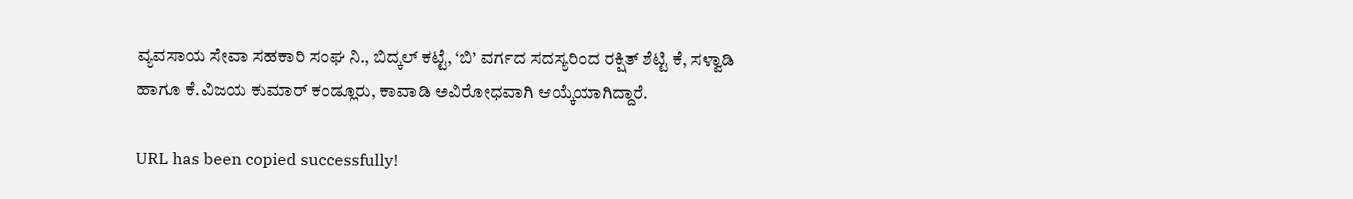ವ್ಯವಸಾಯ ಸೇವಾ ಸಹಕಾರಿ ಸಂಘ ನಿ., ಬಿದ್ಕಲ್ ಕಟ್ಟೆ, ‘ಬಿ’ ವರ್ಗದ ಸದಸ್ಯರಿಂದ ರಕ್ಷಿತ್ ಶೆಟ್ಟಿ ಕೆ, ಸಳ್ವಾಡಿ ಹಾಗೂ ಕೆ.ವಿಜಯ ಕುಮಾರ್ ಕಂಡ್ಲೂರು, ಕಾವಾಡಿ ಅವಿರೋಧವಾಗಿ ಆಯ್ಕೆಯಾಗಿದ್ದಾರೆ.

URL has been copied successfully!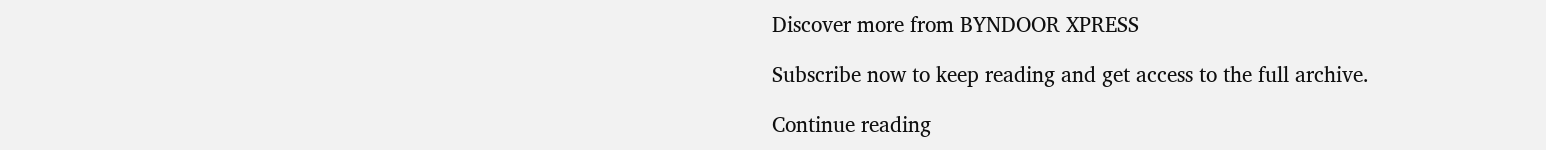Discover more from BYNDOOR XPRESS

Subscribe now to keep reading and get access to the full archive.

Continue reading